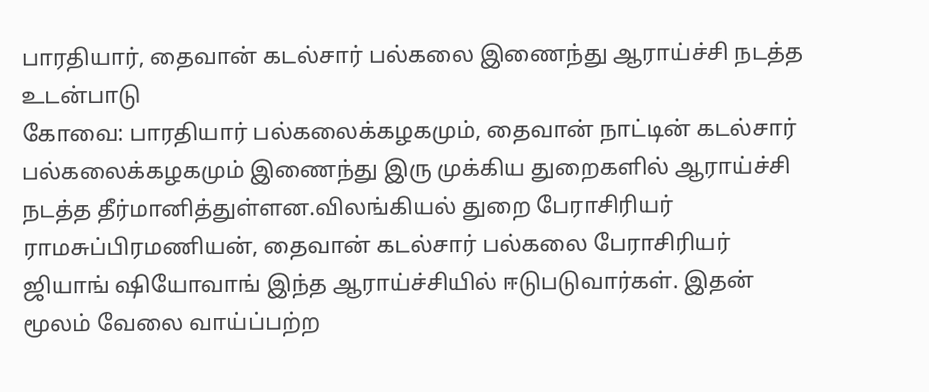பாரதியார், தைவான் கடல்சார் பல்கலை இணைந்து ஆராய்ச்சி நடத்த உடன்பாடு
கோவை: பாரதியார் பல்கலைக்கழகமும், தைவான் நாட்டின் கடல்சார் பல்கலைக்கழகமும் இணைந்து இரு முக்கிய துறைகளில் ஆராய்ச்சி நடத்த தீர்மானித்துள்ளன.விலங்கியல் துறை பேராசிரியர் ராமசுப்பிரமணியன், தைவான் கடல்சார் பல்கலை பேராசிரியர் ஜியாங் ஷியோவாங் இந்த ஆராய்ச்சியில் ஈடுபடுவார்கள். இதன் மூலம் வேலை வாய்ப்பற்ற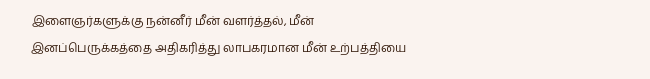இளைஞர்களுக்கு நன்னீர் மீன் வளர்த்தல், மீன் இனப்பெருக்கத்தை அதிகரித்து லாபகரமான மீன் உற்பத்தியை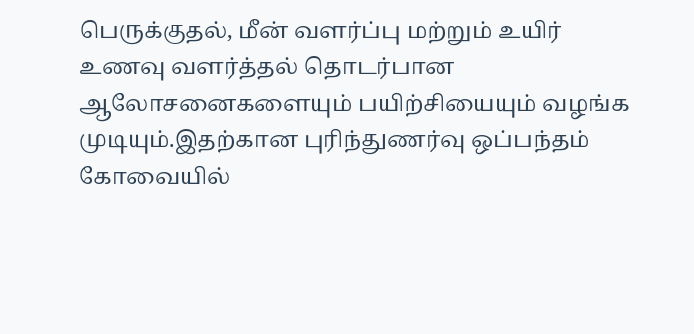பெருக்குதல், மீன் வளர்ப்பு மற்றும் உயிர் உணவு வளர்த்தல் தொடர்பான ஆலோசனைகளையும் பயிற்சியையும் வழங்க முடியும்.இதற்கான புரிந்துணர்வு ஒப்பந்தம் கோவையில்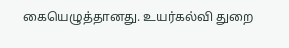கையெழுத்தானது. உயர்கல்வி துறை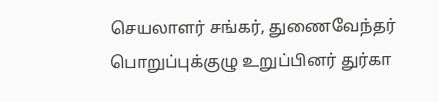செயலாளர் சங்கர், துணைவேந்தர் பொறுப்புக்குழு உறுப்பினர் துர்கா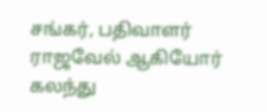சங்கர், பதிவாளர் ராஜவேல் ஆகியோர் கலந்து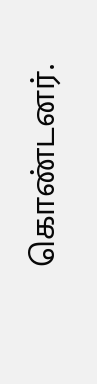கொண்டனர்.